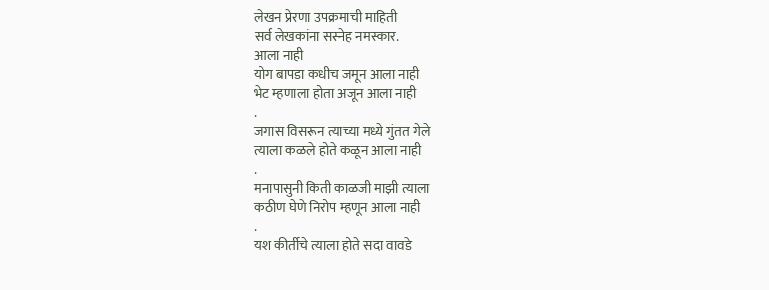लेखन प्रेरणा उपक्रमाची माहिती
सर्व लेखकांना सस्नेह नमस्कार.
आला नाही
योग बापडा कधीच जमून आला नाही
भेट म्हणाला होता अजून आला नाही
.
जगास विसरून त्याच्या मध्ये गुंतत गेले
त्याला कळले होते कळून आला नाही
.
मनापासुनी किती काळजी माझी त्याला
कठीण घेणे निरोप म्हणून आला नाही
.
यश कीर्तीचे त्याला होते सदा वावडे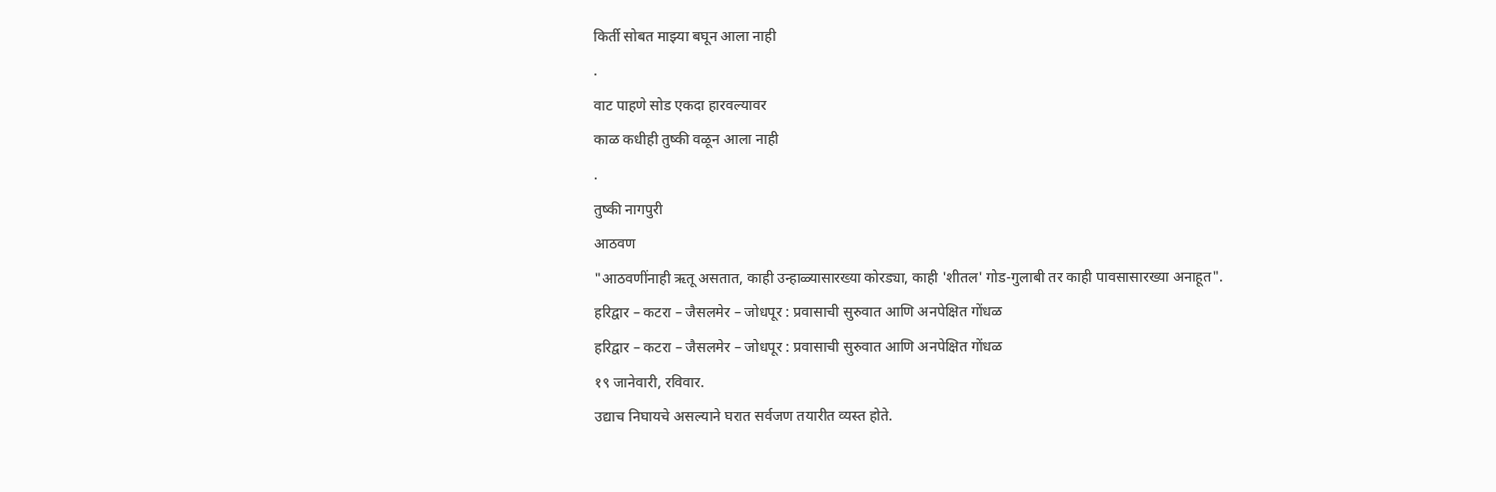किर्ती सोबत माझ्या बघून आला नाही
.
वाट पाहणे सोड एकदा हारवल्यावर
काळ कधीही तुष्की वळून आला नाही
.
तुष्की नागपुरी
आठवण
"आठवणींनाही ऋतू असतात, काही उन्हाळ्यासारख्या कोरड्या, काही 'शीतल' गोड-गुलाबी तर काही पावसासारख्या अनाहूत".
हरिद्वार – कटरा – जैसलमेर – जोधपूर : प्रवासाची सुरुवात आणि अनपेक्षित गोंधळ
हरिद्वार – कटरा – जैसलमेर – जोधपूर : प्रवासाची सुरुवात आणि अनपेक्षित गोंधळ
१९ जानेवारी, रविवार.
उद्याच निघायचे असल्याने घरात सर्वजण तयारीत व्यस्त होते.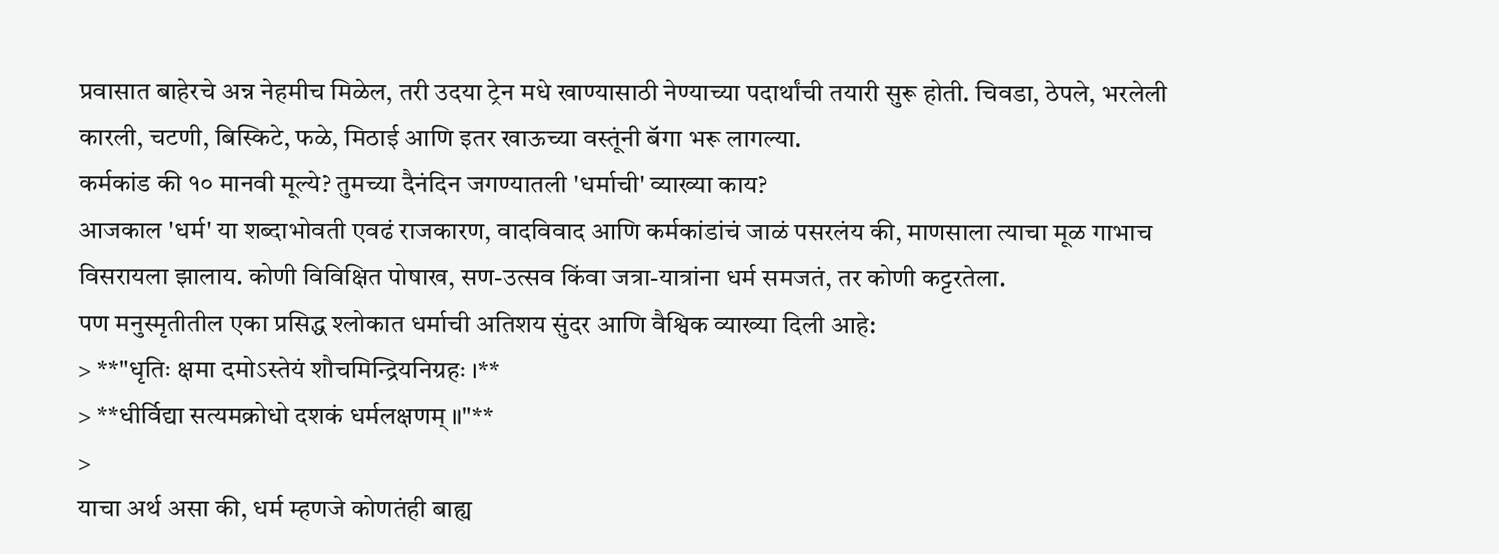प्रवासात बाहेरचे अन्न नेहमीच मिळेल, तरी उदया ट्रेन मधे खाण्यासाठी नेण्याच्या पदार्थांची तयारी सुरू होती. चिवडा, ठेपले, भरलेली कारली, चटणी, बिस्किटे, फळे, मिठाई आणि इतर खाऊच्या वस्तूंनी बॅगा भरू लागल्या.
कर्मकांड की १० मानवी मूल्ये? तुमच्या दैनंदिन जगण्यातली 'धर्माची' व्याख्या काय?
आजकाल 'धर्म' या शब्दाभोवती एवढं राजकारण, वादविवाद आणि कर्मकांडांचं जाळं पसरलंय की, माणसाला त्याचा मूळ गाभाच विसरायला झालाय. कोणी विविक्षित पोषाख, सण-उत्सव किंवा जत्रा-यात्रांना धर्म समजतं, तर कोणी कट्टरतेला.
पण मनुस्मृतीतील एका प्रसिद्ध श्लोकात धर्माची अतिशय सुंदर आणि वैश्विक व्याख्या दिली आहे:
> **"धृतिः क्षमा दमोऽस्तेयं शौचमिन्द्रियनिग्रहः ।**
> **धीर्विद्या सत्यमक्रोधो दशकं धर्मलक्षणम् ॥"**
>
याचा अर्थ असा की, धर्म म्हणजे कोणतंही बाह्य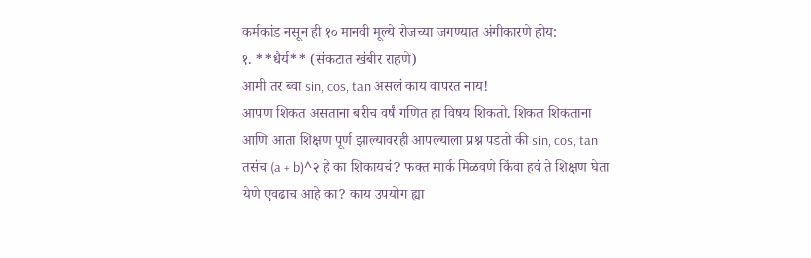कर्मकांड नसून ही १० मानवी मूल्ये रोजच्या जगण्यात अंगीकारणे होय:
१. **धैर्य** (संकटात खंबीर राहणे)
आमी तर ब्वा sin, cos, tan असलं काय वापरत नाय!
आपण शिकत असताना बरीच वर्षं गणित हा विषय शिकतो. शिकत शिकताना आणि आता शिक्षण पूर्ण झाल्यावरही आपल्याला प्रश्न पडतो की sin, cos, tan तसंच (a + b)^२ हे का शिकायचं? फक्त मार्क मिळवणे किंवा हवं ते शिक्षण घेता येणे एवढाच आहे का? काय उपयोग ह्या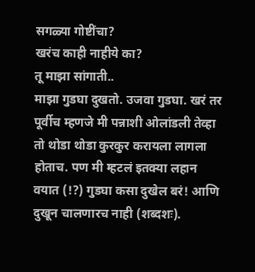सगळ्या गोष्टींचा?
खरंच काही नाहीये का?
तू माझा सांगाती..
माझा गुडघा दुखतो. उजवा गुडघा. खरं तर पूर्वीच म्हणजे मी पन्नाशी ओलांडली तेव्हा तो थोडा थोडा कुरकुर करायला लागला होताच. पण मी म्हटलं इतक्या लहान वयात (!?) गुडघा कसा दुखेल बरं! आणि दुखून चालणारच नाही (शब्दशः).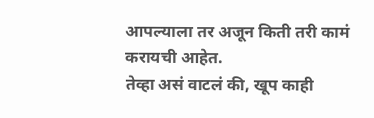आपल्याला तर अजून किती तरी कामं करायची आहेत.
तेव्हा असं वाटलं की, खूप काही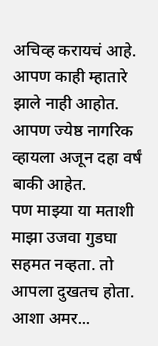अचिव्ह करायचं आहे. आपण काही म्हातारे झाले नाही आहोत. आपण ज्येष्ठ नागरिक व्हायला अजून दहा वर्षं बाकी आहेत.
पण माझ्या या मताशी माझा उजवा गुडघा सहमत नव्हता. तो आपला दुखतच होता.
आशा अमर...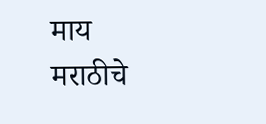माय मराठीचे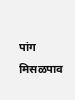पांग
मिसळपाव